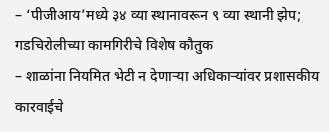– ‘पीजीआय’मध्ये ३४ व्या स्थानावरून ९ व्या स्थानी झेप; गडचिरोलीच्या कामगिरीचे विशेष कौतुक
– शाळांना नियमित भेटी न देणाऱ्या अधिकाऱ्यांवर प्रशासकीय कारवाईचे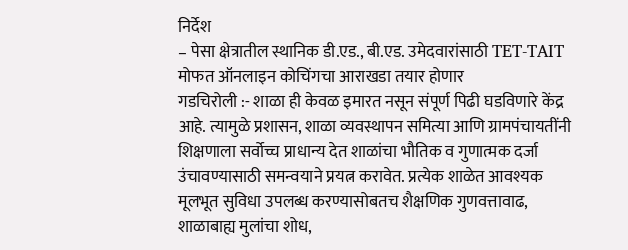निर्देश
– पेसा क्षेत्रातील स्थानिक डी.एड., बी.एड. उमेदवारांसाठी TET-TAIT मोफत ऑनलाइन कोचिंगचा आराखडा तयार होणार
गडचिरोली :- शाळा ही केवळ इमारत नसून संपूर्ण पिढी घडविणारे केंद्र आहे. त्यामुळे प्रशासन, शाळा व्यवस्थापन समित्या आणि ग्रामपंचायतींनी शिक्षणाला सर्वोच्च प्राधान्य देत शाळांचा भौतिक व गुणात्मक दर्जा उंचावण्यासाठी समन्वयाने प्रयत्न करावेत. प्रत्येक शाळेत आवश्यक मूलभूत सुविधा उपलब्ध करण्यासोबतच शैक्षणिक गुणवत्तावाढ, शाळाबाह्य मुलांचा शोध,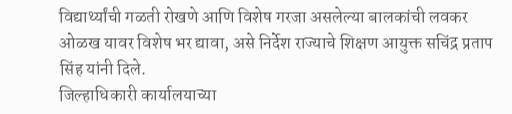विद्यार्थ्यांची गळती रोखणे आणि विशेष गरजा असलेल्या बालकांची लवकर ओळख यावर विशेष भर द्यावा, असे निर्देश राज्याचे शिक्षण आयुक्त सचिंद्र प्रताप सिंह यांनी दिले.
जिल्हाधिकारी कार्यालयाच्या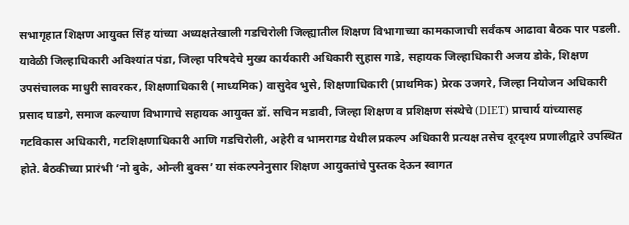सभागृहात शिक्षण आयुक्त सिंह यांच्या अध्यक्षतेखाली गडचिरोली जिल्ह्यातील शिक्षण विभागाच्या कामकाजाची सर्वंकष आढावा बैठक पार पडली. यावेळी जिल्हाधिकारी अविश्यांत पंडा, जिल्हा परिषदेचे मुख्य कार्यकारी अधिकारी सुहास गाडे, सहायक जिल्हाधिकारी अजय डोके, शिक्षण उपसंचालक माधुरी सावरकर, शिक्षणाधिकारी (माध्यमिक) वासुदेव भुसे, शिक्षणाधिकारी (प्राथमिक) प्रेरक उजगरे, जिल्हा नियोजन अधिकारी प्रसाद घाडगे, समाज कल्याण विभागाचे सहायक आयुक्त डॉ. सचिन मडावी, जिल्हा शिक्षण व प्रशिक्षण संस्थेचे (DIET) प्राचार्य यांच्यासह गटविकास अधिकारी, गटशिक्षणाधिकारी आणि गडचिरोली, अहेरी व भामरागड येथील प्रकल्प अधिकारी प्रत्यक्ष तसेच दूरदृश्य प्रणालीद्वारे उपस्थित होते. बैठकीच्या प्रारंभी ‘नो बुके, ओन्ली बुक्स’ या संकल्पनेनुसार शिक्षण आयुक्तांचे पुस्तक देऊन स्वागत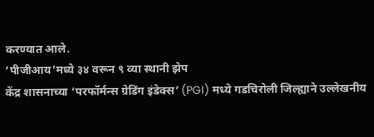करण्यात आले.
‘पीजीआय’मध्ये ३४ वरून ९ व्या स्थानी झेप
केंद्र शासनाच्या ‘परफॉर्मन्स ग्रेडिंग इंडेक्स’ (PGI) मध्ये गडचिरोली जिल्ह्याने उल्लेखनीय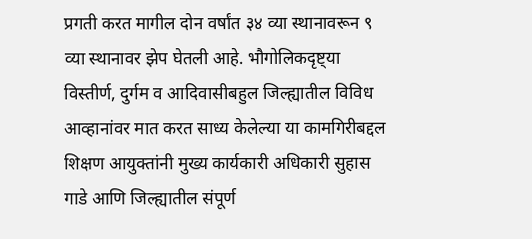प्रगती करत मागील दोन वर्षांत ३४ व्या स्थानावरून ९ व्या स्थानावर झेप घेतली आहे. भौगोलिकदृष्ट्या विस्तीर्ण, दुर्गम व आदिवासीबहुल जिल्ह्यातील विविध आव्हानांवर मात करत साध्य केलेल्या या कामगिरीबद्दल शिक्षण आयुक्तांनी मुख्य कार्यकारी अधिकारी सुहास गाडे आणि जिल्ह्यातील संपूर्ण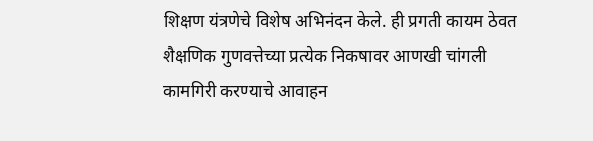शिक्षण यंत्रणेचे विशेष अभिनंदन केले. ही प्रगती कायम ठेवत शैक्षणिक गुणवत्तेच्या प्रत्येक निकषावर आणखी चांगली कामगिरी करण्याचे आवाहन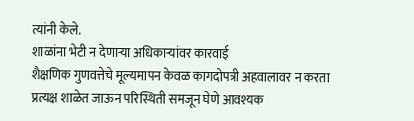त्यांनी केले.
शाळांना भेटी न देणाऱ्या अधिकाऱ्यांवर कारवाई
शैक्षणिक गुणवत्तेचे मूल्यमापन केवळ कागदोपत्री अहवालावर न करता प्रत्यक्ष शाळेत जाऊन परिस्थिती समजून घेणे आवश्यक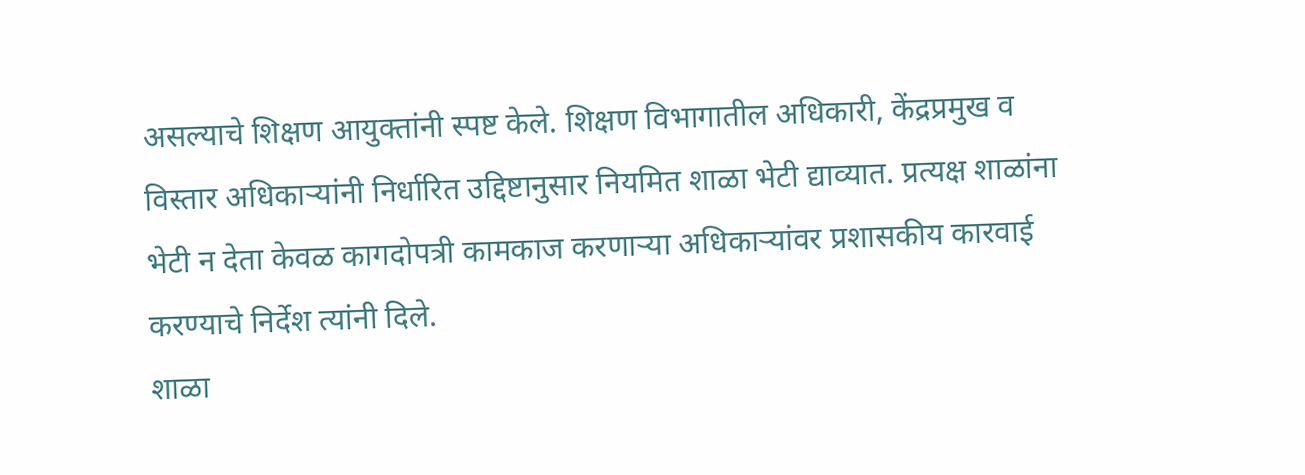असल्याचे शिक्षण आयुक्तांनी स्पष्ट केले. शिक्षण विभागातील अधिकारी, केंद्रप्रमुख व विस्तार अधिकाऱ्यांनी निर्धारित उद्दिष्टानुसार नियमित शाळा भेटी द्याव्यात. प्रत्यक्ष शाळांना भेटी न देता केवळ कागदोपत्री कामकाज करणाऱ्या अधिकाऱ्यांवर प्रशासकीय कारवाई करण्याचे निर्देश त्यांनी दिले.
शाळा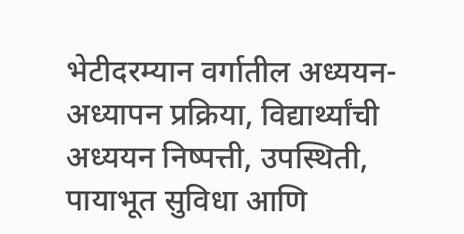भेटीदरम्यान वर्गातील अध्ययन-अध्यापन प्रक्रिया, विद्यार्थ्यांची अध्ययन निष्पत्ती, उपस्थिती, पायाभूत सुविधा आणि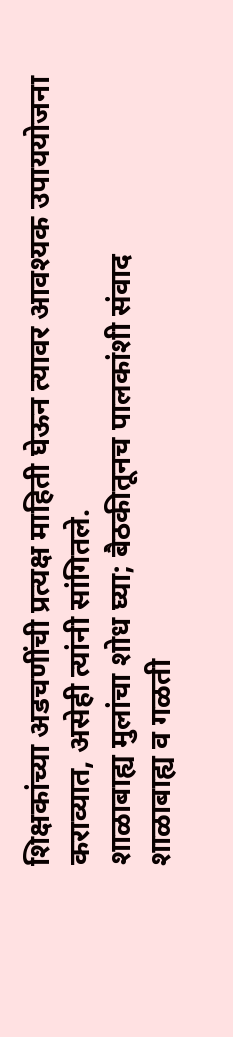शिक्षकांच्या अडचणींची प्रत्यक्ष माहिती घेऊन त्यावर आवश्यक उपाययोजना कराव्यात, असेही त्यांनी सांगितले.
शाळाबाह्य मुलांचा शोध घ्या; बैठकीतूनच पालकांशी संवाद
शाळाबाह्य व गळती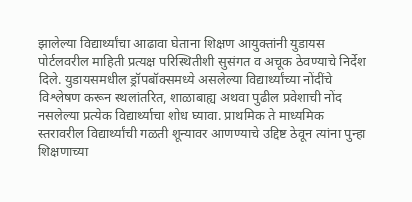झालेल्या विद्यार्थ्यांचा आढावा घेताना शिक्षण आयुक्तांनी युडायस पोर्टलवरील माहिती प्रत्यक्ष परिस्थितीशी सुसंगत व अचूक ठेवण्याचे निर्देश दिले. युडायसमधील ड्रॉपबॉक्समध्ये असलेल्या विद्यार्थ्यांच्या नोंदींचे विश्लेषण करून स्थलांतरित, शाळाबाह्य अथवा पुढील प्रवेशाची नोंद नसलेल्या प्रत्येक विद्यार्थ्याचा शोध घ्यावा. प्राथमिक ते माध्यमिक स्तरावरील विद्यार्थ्यांची गळती शून्यावर आणण्याचे उद्दिष्ट ठेवून त्यांना पुन्हा शिक्षणाच्या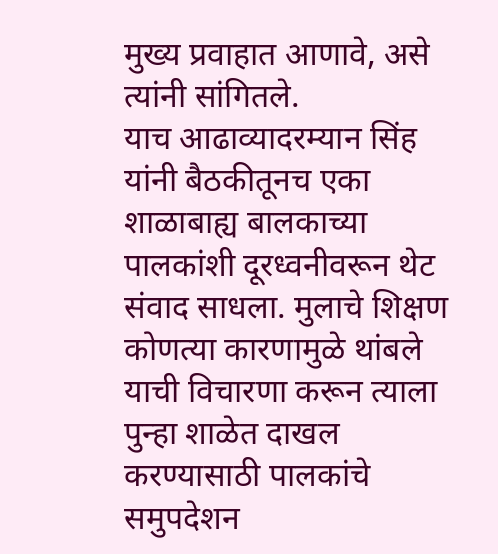मुख्य प्रवाहात आणावे, असे त्यांनी सांगितले.
याच आढाव्यादरम्यान सिंह यांनी बैठकीतूनच एका शाळाबाह्य बालकाच्या पालकांशी दूरध्वनीवरून थेट संवाद साधला. मुलाचे शिक्षण कोणत्या कारणामुळे थांबले याची विचारणा करून त्याला पुन्हा शाळेत दाखल करण्यासाठी पालकांचे समुपदेशन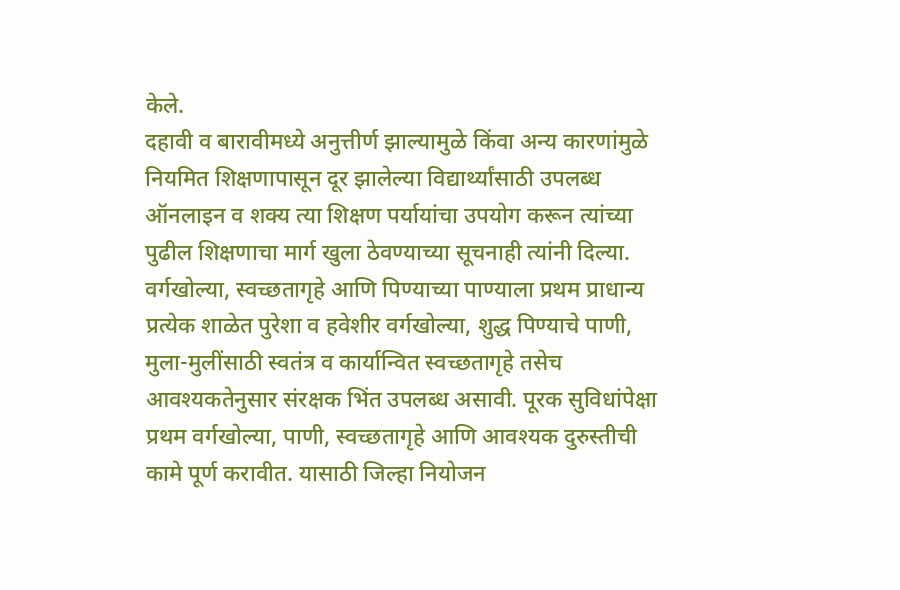केले.
दहावी व बारावीमध्ये अनुत्तीर्ण झाल्यामुळे किंवा अन्य कारणांमुळे नियमित शिक्षणापासून दूर झालेल्या विद्यार्थ्यांसाठी उपलब्ध ऑनलाइन व शक्य त्या शिक्षण पर्यायांचा उपयोग करून त्यांच्या पुढील शिक्षणाचा मार्ग खुला ठेवण्याच्या सूचनाही त्यांनी दिल्या.
वर्गखोल्या, स्वच्छतागृहे आणि पिण्याच्या पाण्याला प्रथम प्राधान्य
प्रत्येक शाळेत पुरेशा व हवेशीर वर्गखोल्या, शुद्ध पिण्याचे पाणी, मुला-मुलींसाठी स्वतंत्र व कार्यान्वित स्वच्छतागृहे तसेच आवश्यकतेनुसार संरक्षक भिंत उपलब्ध असावी. पूरक सुविधांपेक्षा प्रथम वर्गखोल्या, पाणी, स्वच्छतागृहे आणि आवश्यक दुरुस्तीची कामे पूर्ण करावीत. यासाठी जिल्हा नियोजन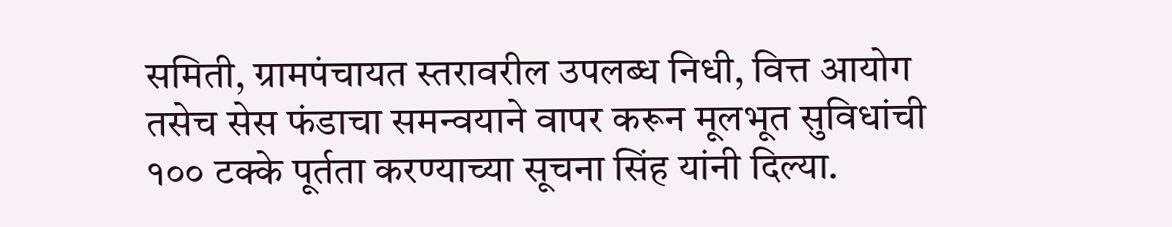समिती, ग्रामपंचायत स्तरावरील उपलब्ध निधी, वित्त आयोग तसेच सेस फंडाचा समन्वयाने वापर करून मूलभूत सुविधांची १०० टक्के पूर्तता करण्याच्या सूचना सिंह यांनी दिल्या.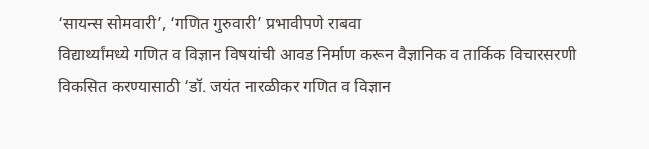‘सायन्स सोमवारी’, ‘गणित गुरुवारी’ प्रभावीपणे राबवा
विद्यार्थ्यांमध्ये गणित व विज्ञान विषयांची आवड निर्माण करून वैज्ञानिक व तार्किक विचारसरणी विकसित करण्यासाठी ‘डॉ. जयंत नारळीकर गणित व विज्ञान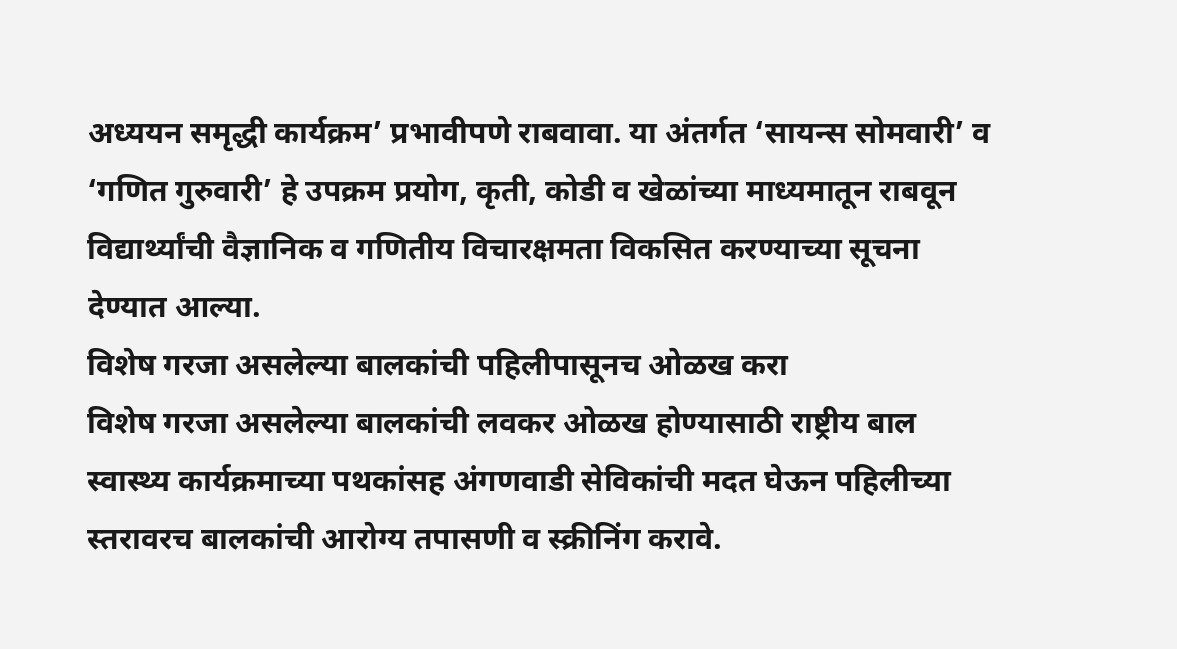अध्ययन समृद्धी कार्यक्रम’ प्रभावीपणे राबवावा. या अंतर्गत ‘सायन्स सोमवारी’ व ‘गणित गुरुवारी’ हे उपक्रम प्रयोग, कृती, कोडी व खेळांच्या माध्यमातून राबवून विद्यार्थ्यांची वैज्ञानिक व गणितीय विचारक्षमता विकसित करण्याच्या सूचना देण्यात आल्या.
विशेष गरजा असलेल्या बालकांची पहिलीपासूनच ओळख करा
विशेष गरजा असलेल्या बालकांची लवकर ओळख होण्यासाठी राष्ट्रीय बाल स्वास्थ्य कार्यक्रमाच्या पथकांसह अंगणवाडी सेविकांची मदत घेऊन पहिलीच्या स्तरावरच बालकांची आरोग्य तपासणी व स्क्रीनिंग करावे.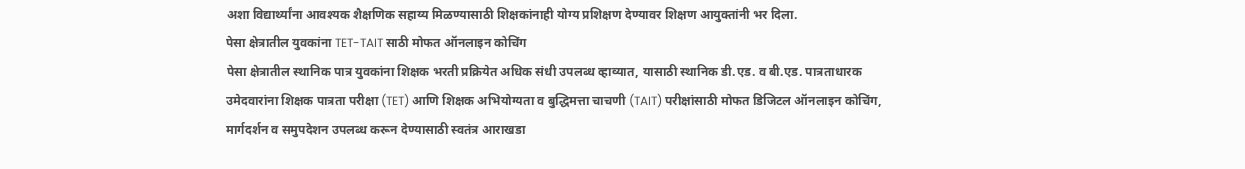अशा विद्यार्थ्यांना आवश्यक शैक्षणिक सहाय्य मिळण्यासाठी शिक्षकांनाही योग्य प्रशिक्षण देण्यावर शिक्षण आयुक्तांनी भर दिला.
पेसा क्षेत्रातील युवकांना TET-TAIT साठी मोफत ऑनलाइन कोचिंग
पेसा क्षेत्रातील स्थानिक पात्र युवकांना शिक्षक भरती प्रक्रियेत अधिक संधी उपलब्ध व्हाव्यात, यासाठी स्थानिक डी.एड. व बी.एड. पात्रताधारक उमेदवारांना शिक्षक पात्रता परीक्षा (TET) आणि शिक्षक अभियोग्यता व बुद्धिमत्ता चाचणी (TAIT) परीक्षांसाठी मोफत डिजिटल ऑनलाइन कोचिंग, मार्गदर्शन व समुपदेशन उपलब्ध करून देण्यासाठी स्वतंत्र आराखडा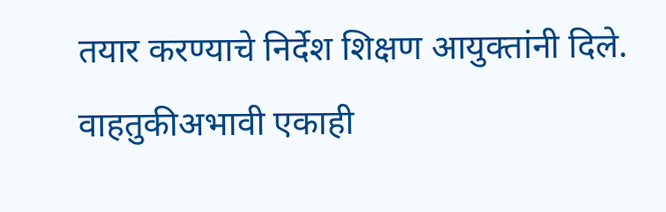तयार करण्याचे निर्देश शिक्षण आयुक्तांनी दिले.
वाहतुकीअभावी एकाही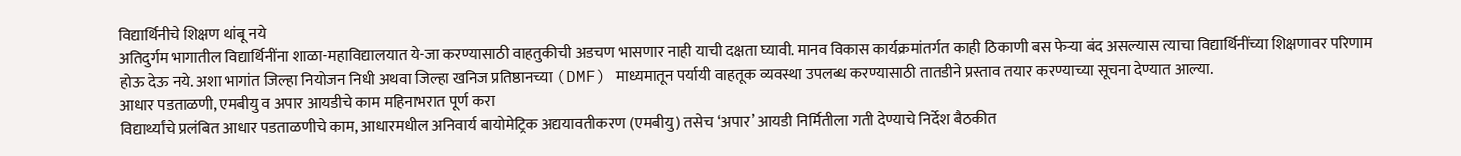विद्यार्थिनीचे शिक्षण थांबू नये
अतिदुर्गम भागातील विद्यार्थिनींना शाळा-महाविद्यालयात ये-जा करण्यासाठी वाहतुकीची अडचण भासणार नाही याची दक्षता घ्यावी. मानव विकास कार्यक्रमांतर्गत काही ठिकाणी बस फेऱ्या बंद असल्यास त्याचा विद्यार्थिनींच्या शिक्षणावर परिणाम होऊ देऊ नये. अशा भागांत जिल्हा नियोजन निधी अथवा जिल्हा खनिज प्रतिष्ठानच्या (DMF) माध्यमातून पर्यायी वाहतूक व्यवस्था उपलब्ध करण्यासाठी तातडीने प्रस्ताव तयार करण्याच्या सूचना देण्यात आल्या.
आधार पडताळणी, एमबीयु व अपार आयडीचे काम महिनाभरात पूर्ण करा
विद्यार्थ्यांचे प्रलंबित आधार पडताळणीचे काम, आधारमधील अनिवार्य बायोमेट्रिक अद्ययावतीकरण (एमबीयु) तसेच ‘अपार’ आयडी निर्मितीला गती देण्याचे निर्देश बैठकीत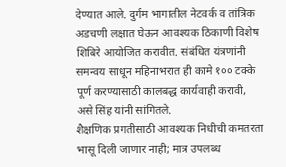देण्यात आले. दुर्गम भागातील नेटवर्क व तांत्रिक अडचणी लक्षात घेऊन आवश्यक ठिकाणी विशेष शिबिरे आयोजित करावीत. संबंधित यंत्रणांनी समन्वय साधून महिनाभरात ही कामे १०० टक्के पूर्ण करण्यासाठी कालबद्ध कार्यवाही करावी, असे सिंह यांनी सांगितले.
शैक्षणिक प्रगतीसाठी आवश्यक निधीची कमतरता भासू दिली जाणार नाही; मात्र उपलब्ध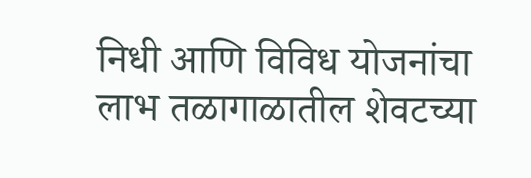निधी आणि विविध योजनांचा लाभ तळागाळातील शेवटच्या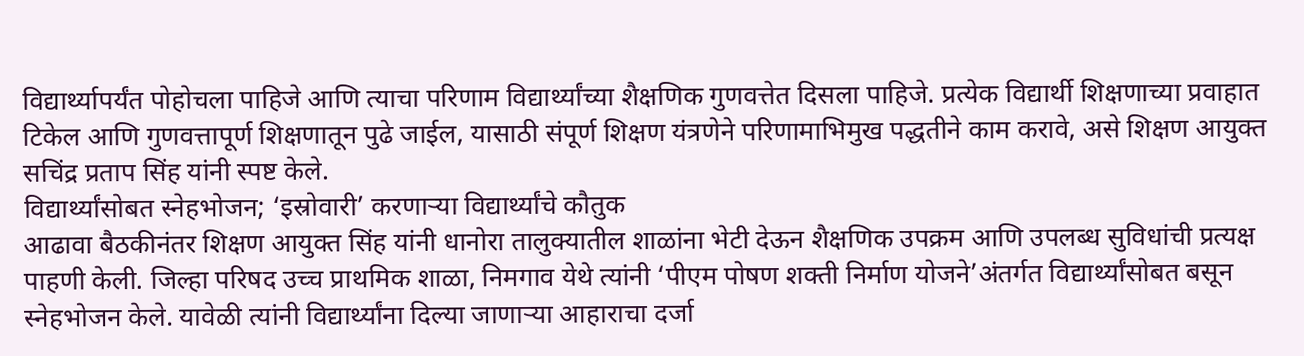विद्यार्थ्यापर्यंत पोहोचला पाहिजे आणि त्याचा परिणाम विद्यार्थ्यांच्या शैक्षणिक गुणवत्तेत दिसला पाहिजे. प्रत्येक विद्यार्थी शिक्षणाच्या प्रवाहात टिकेल आणि गुणवत्तापूर्ण शिक्षणातून पुढे जाईल, यासाठी संपूर्ण शिक्षण यंत्रणेने परिणामाभिमुख पद्धतीने काम करावे, असे शिक्षण आयुक्त सचिंद्र प्रताप सिंह यांनी स्पष्ट केले.
विद्यार्थ्यांसोबत स्नेहभोजन; ‘इस्रोवारी’ करणाऱ्या विद्यार्थ्यांचे कौतुक
आढावा बैठकीनंतर शिक्षण आयुक्त सिंह यांनी धानोरा तालुक्यातील शाळांना भेटी देऊन शैक्षणिक उपक्रम आणि उपलब्ध सुविधांची प्रत्यक्ष पाहणी केली. जिल्हा परिषद उच्च प्राथमिक शाळा, निमगाव येथे त्यांनी ‘पीएम पोषण शक्ती निर्माण योजने’अंतर्गत विद्यार्थ्यांसोबत बसून स्नेहभोजन केले. यावेळी त्यांनी विद्यार्थ्यांना दिल्या जाणाऱ्या आहाराचा दर्जा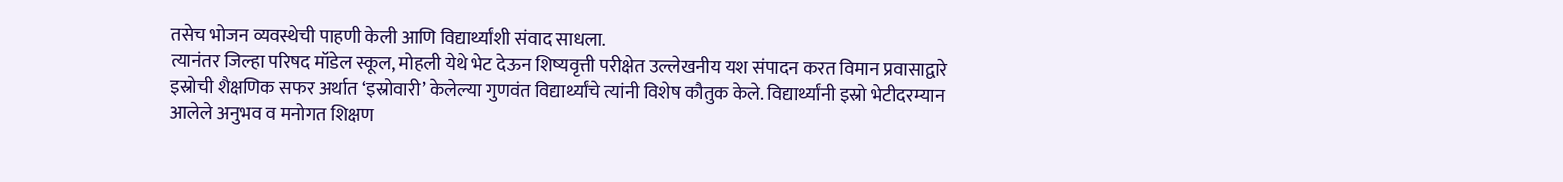तसेच भोजन व्यवस्थेची पाहणी केली आणि विद्यार्थ्यांशी संवाद साधला.
त्यानंतर जिल्हा परिषद मॉडेल स्कूल, मोहली येथे भेट देऊन शिष्यवृत्ती परीक्षेत उल्लेखनीय यश संपादन करत विमान प्रवासाद्वारे इस्रोची शैक्षणिक सफर अर्थात ‘इस्रोवारी’ केलेल्या गुणवंत विद्यार्थ्यांचे त्यांनी विशेष कौतुक केले. विद्यार्थ्यांनी इस्रो भेटीदरम्यान आलेले अनुभव व मनोगत शिक्षण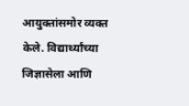आयुक्तांसमोर व्यक्त केले. विद्यार्थ्यांच्या जिज्ञासेला आणि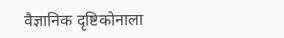वैज्ञानिक दृष्टिकोनाला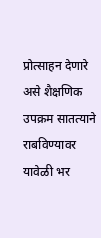प्रोत्साहन देणारे असे शैक्षणिक उपक्रम सातत्याने राबविण्यावर यावेळी भर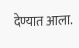देण्यात आला.